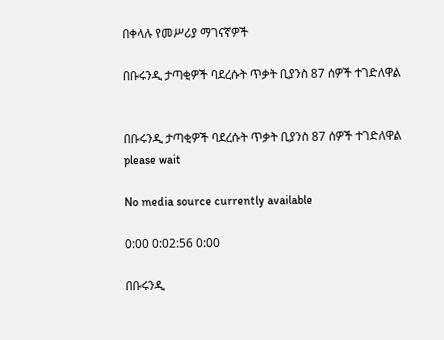በቀላሉ የመሥሪያ ማገናኛዎች

በቡሩንዲ ታጣቂዎች ባደረሱት ጥቃት ቢያንስ 87 ሰዎች ተገድለዋል


በቡሩንዲ ታጣቂዎች ባደረሱት ጥቃት ቢያንስ 87 ሰዎች ተገድለዋል
please wait

No media source currently available

0:00 0:02:56 0:00

በቡሩንዲ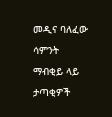መዲና ባለፈው ሳምንት ማብቂይ ላይ ታጣቂዎች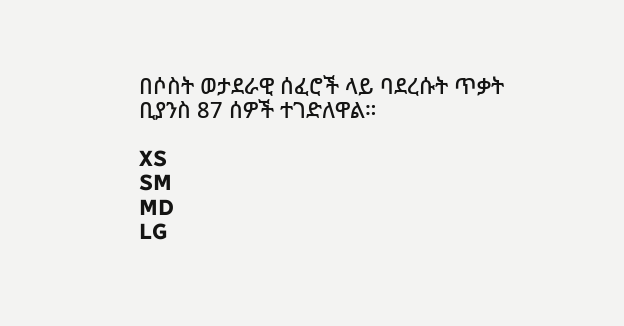በሶስት ወታደራዊ ሰፈሮች ላይ ባደረሱት ጥቃት ቢያንስ 87 ሰዎች ተገድለዋል።

XS
SM
MD
LG